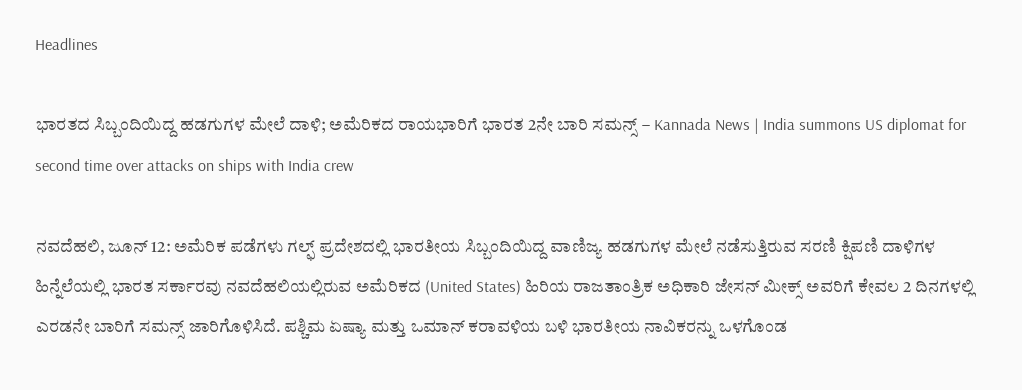Headlines

ಭಾರತದ ಸಿಬ್ಬಂದಿಯಿದ್ದ ಹಡಗುಗಳ ಮೇಲೆ ದಾಳಿ; ಅಮೆರಿಕದ ರಾಯಭಾರಿಗೆ ಭಾರತ 2ನೇ ಬಾರಿ ಸಮನ್ಸ್ – Kannada News | India summons US diplomat for second time over attacks on ships with India crew

ನವದೆಹಲಿ, ಜೂನ್ 12: ಅಮೆರಿಕ ಪಡೆಗಳು ಗಲ್ಫ್ ಪ್ರದೇಶದಲ್ಲಿ ಭಾರತೀಯ ಸಿಬ್ಬಂದಿಯಿದ್ದ ವಾಣಿಜ್ಯ ಹಡಗುಗಳ ಮೇಲೆ ನಡೆಸುತ್ತಿರುವ ಸರಣಿ ಕ್ಷಿಪಣಿ ದಾಳಿಗಳ ಹಿನ್ನೆಲೆಯಲ್ಲಿ ಭಾರತ ಸರ್ಕಾರವು ನವದೆಹಲಿಯಲ್ಲಿರುವ ಅಮೆರಿಕದ (United States) ಹಿರಿಯ ರಾಜತಾಂತ್ರಿಕ ಅಧಿಕಾರಿ ಜೇಸನ್ ಮೀಕ್ಸ್ ಅವರಿಗೆ ಕೇವಲ 2 ದಿನಗಳಲ್ಲಿ ಎರಡನೇ ಬಾರಿಗೆ ಸಮನ್ಸ್ ಜಾರಿಗೊಳಿಸಿದೆ. ಪಶ್ಚಿಮ ಏಷ್ಯಾ ಮತ್ತು ಒಮಾನ್ ಕರಾವಳಿಯ ಬಳಿ ಭಾರತೀಯ ನಾವಿಕರನ್ನು ಒಳಗೊಂಡ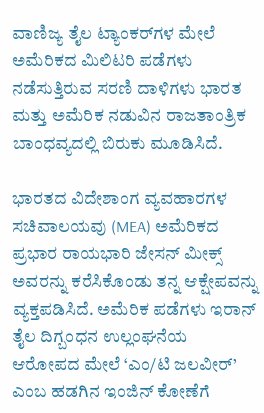ವಾಣಿಜ್ಯ ತೈಲ ಟ್ಯಾಂಕರ್‌ಗಳ ಮೇಲೆ ಅಮೆರಿಕದ ಮಿಲಿಟರಿ ಪಡೆಗಳು ನಡೆಸುತ್ತಿರುವ ಸರಣಿ ದಾಳಿಗಳು ಭಾರತ ಮತ್ತು ಅಮೆರಿಕ ನಡುವಿನ ರಾಜತಾಂತ್ರಿಕ ಬಾಂಧವ್ಯದಲ್ಲಿ ಬಿರುಕು ಮೂಡಿಸಿದೆ.

ಭಾರತದ ವಿದೇಶಾಂಗ ವ್ಯವಹಾರಗಳ ಸಚಿವಾಲಯವು (MEA) ಅಮೆರಿಕದ ಪ್ರಭಾರ ರಾಯಭಾರಿ ಜೇಸನ್ ಮೀಕ್ಸ್ ಅವರನ್ನು ಕರೆಸಿಕೊಂಡು ತನ್ನ ಆಕ್ಷೇಪವನ್ನು ವ್ಯಕ್ತಪಡಿಸಿದೆ. ಅಮೆರಿಕ ಪಡೆಗಳು ಇರಾನ್ ತೈಲ ದಿಗ್ಬಂಧನ ಉಲ್ಲಂಘನೆಯ ಆರೋಪದ ಮೇಲೆ ‘ಎಂ/ಟಿ ಜಲವೀರ್’ ಎಂಬ ಹಡಗಿನ ಇಂಜಿನ್ ಕೋಣೆಗೆ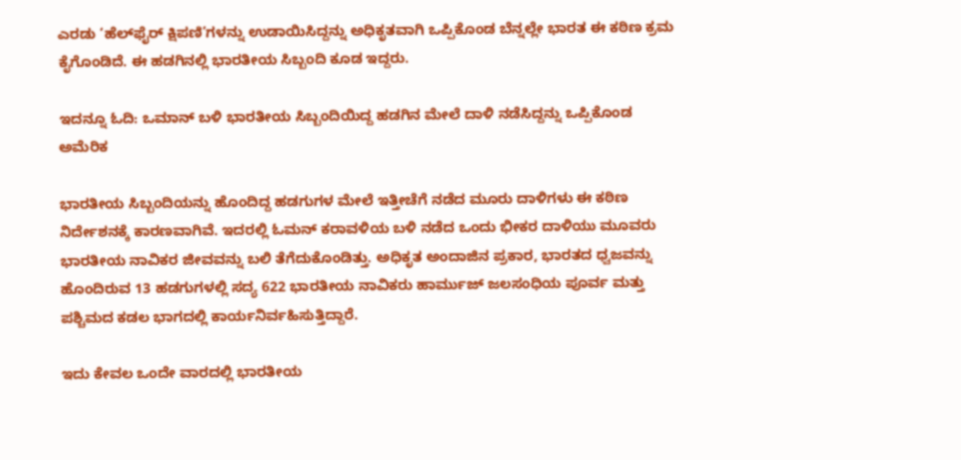ಎರಡು ‘ಹೆಲ್‌ಫೈರ್ ಕ್ಷಿಪಣಿ’ಗಳನ್ನು ಉಡಾಯಿಸಿದ್ದನ್ನು ಅಧಿಕೃತವಾಗಿ ಒಪ್ಪಿಕೊಂಡ ಬೆನ್ನಲ್ಲೇ ಭಾರತ ಈ ಕಠಿಣ ಕ್ರಮ ಕೈಗೊಂಡಿದೆ. ಈ ಹಡಗಿನಲ್ಲಿ ಭಾರತೀಯ ಸಿಬ್ಬಂದಿ ಕೂಡ ಇದ್ದರು.

ಇದನ್ನೂ ಓದಿ: ಒಮಾನ್ ಬಳಿ ಭಾರತೀಯ ಸಿಬ್ಬಂದಿಯಿದ್ದ ಹಡಗಿನ ಮೇಲೆ ದಾಳಿ ನಡೆಸಿದ್ದನ್ನು ಒಪ್ಪಿಕೊಂಡ ಅಮೆರಿಕ

ಭಾರತೀಯ ಸಿಬ್ಬಂದಿಯನ್ನು ಹೊಂದಿದ್ದ ಹಡಗುಗಳ ಮೇಲೆ ಇತ್ತೀಚೆಗೆ ನಡೆದ ಮೂರು ದಾಳಿಗಳು ಈ ಕಠಿಣ ನಿರ್ದೇಶನಕ್ಕೆ ಕಾರಣವಾಗಿವೆ. ಇದರಲ್ಲಿ ಓಮನ್ ಕರಾವಳಿಯ ಬಳಿ ನಡೆದ ಒಂದು ಭೀಕರ ದಾಳಿಯು ಮೂವರು ಭಾರತೀಯ ನಾವಿಕರ ಜೀವವನ್ನು ಬಲಿ ತೆಗೆದುಕೊಂಡಿತ್ತು. ಅಧಿಕೃತ ಅಂದಾಜಿನ ಪ್ರಕಾರ, ಭಾರತದ ಧ್ವಜವನ್ನು ಹೊಂದಿರುವ 13 ಹಡಗುಗಳಲ್ಲಿ ಸದ್ಯ 622 ಭಾರತೀಯ ನಾವಿಕರು ಹಾರ್ಮುಜ್ ಜಲಸಂಧಿಯ ಪೂರ್ವ ಮತ್ತು ಪಶ್ಚಿಮದ ಕಡಲ ಭಾಗದಲ್ಲಿ ಕಾರ್ಯನಿರ್ವಹಿಸುತ್ತಿದ್ದಾರೆ.

ಇದು ಕೇವಲ ಒಂದೇ ವಾರದಲ್ಲಿ ಭಾರತೀಯ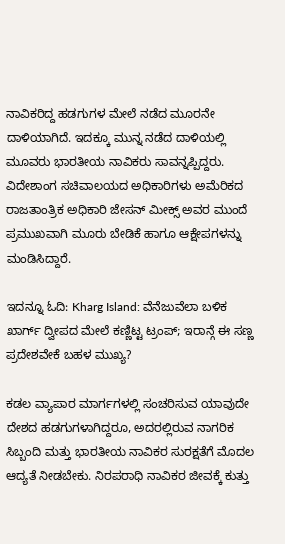ನಾವಿಕರಿದ್ದ ಹಡಗುಗಳ ಮೇಲೆ ನಡೆದ ಮೂರನೇ ದಾಳಿಯಾಗಿದೆ. ಇದಕ್ಕೂ ಮುನ್ನ ನಡೆದ ದಾಳಿಯಲ್ಲಿ ಮೂವರು ಭಾರತೀಯ ನಾವಿಕರು ಸಾವನ್ನಪ್ಪಿದ್ದರು. ವಿದೇಶಾಂಗ ಸಚಿವಾಲಯದ ಅಧಿಕಾರಿಗಳು ಅಮೆರಿಕದ ರಾಜತಾಂತ್ರಿಕ ಅಧಿಕಾರಿ ಜೇಸನ್ ಮೀಕ್ಸ್ ಅವರ ಮುಂದೆ ಪ್ರಮುಖವಾಗಿ ಮೂರು ಬೇಡಿಕೆ ಹಾಗೂ ಆಕ್ಷೇಪಗಳನ್ನು ಮಂಡಿಸಿದ್ದಾರೆ.

ಇದನ್ನೂ ಓದಿ: Kharg Island: ವೆನೆಜುವೆಲಾ ಬಳಿಕ ಖಾರ್ಗ್ ದ್ವೀಪದ ಮೇಲೆ ಕಣ್ಣಿಟ್ಟ ಟ್ರಂಪ್; ಇರಾನ್ಗೆ ಈ ಸಣ್ಣ ಪ್ರದೇಶವೇಕೆ ಬಹಳ ಮುಖ್ಯ?

ಕಡಲ ವ್ಯಾಪಾರ ಮಾರ್ಗಗಳಲ್ಲಿ ಸಂಚರಿಸುವ ಯಾವುದೇ ದೇಶದ ಹಡಗುಗಳಾಗಿದ್ದರೂ, ಅದರಲ್ಲಿರುವ ನಾಗರಿಕ ಸಿಬ್ಬಂದಿ ಮತ್ತು ಭಾರತೀಯ ನಾವಿಕರ ಸುರಕ್ಷತೆಗೆ ಮೊದಲ ಆದ್ಯತೆ ನೀಡಬೇಕು. ನಿರಪರಾಧಿ ನಾವಿಕರ ಜೀವಕ್ಕೆ ಕುತ್ತು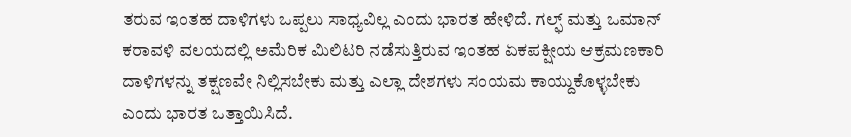ತರುವ ಇಂತಹ ದಾಳಿಗಳು ಒಪ್ಪಲು ಸಾಧ್ಯವಿಲ್ಲ ಎಂದು ಭಾರತ ಹೇಳಿದೆ. ಗಲ್ಫ್ ಮತ್ತು ಒಮಾನ್ ಕರಾವಳಿ ವಲಯದಲ್ಲಿ ಅಮೆರಿಕ ಮಿಲಿಟರಿ ನಡೆಸುತ್ತಿರುವ ಇಂತಹ ಏಕಪಕ್ಷೀಯ ಆಕ್ರಮಣಕಾರಿ ದಾಳಿಗಳನ್ನು ತಕ್ಷಣವೇ ನಿಲ್ಲಿಸಬೇಕು ಮತ್ತು ಎಲ್ಲಾ ದೇಶಗಳು ಸಂಯಮ ಕಾಯ್ದುಕೊಳ್ಳಬೇಕು ಎಂದು ಭಾರತ ಒತ್ತಾಯಿಸಿದೆ.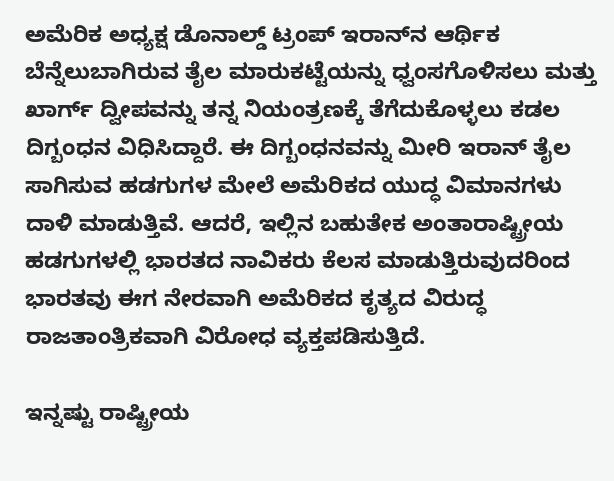ಅಮೆರಿಕ ಅಧ್ಯಕ್ಷ ಡೊನಾಲ್ಡ್ ಟ್ರಂಪ್ ಇರಾನ್‌ನ ಆರ್ಥಿಕ ಬೆನ್ನೆಲುಬಾಗಿರುವ ತೈಲ ಮಾರುಕಟ್ಟೆಯನ್ನು ಧ್ವಂಸಗೊಳಿಸಲು ಮತ್ತು ಖಾರ್ಗ್ ದ್ವೀಪವನ್ನು ತನ್ನ ನಿಯಂತ್ರಣಕ್ಕೆ ತೆಗೆದುಕೊಳ್ಳಲು ಕಡಲ ದಿಗ್ಬಂಧನ ವಿಧಿಸಿದ್ದಾರೆ. ಈ ದಿಗ್ಬಂಧನವನ್ನು ಮೀರಿ ಇರಾನ್ ತೈಲ ಸಾಗಿಸುವ ಹಡಗುಗಳ ಮೇಲೆ ಅಮೆರಿಕದ ಯುದ್ಧ ವಿಮಾನಗಳು ದಾಳಿ ಮಾಡುತ್ತಿವೆ. ಆದರೆ, ಇಲ್ಲಿನ ಬಹುತೇಕ ಅಂತಾರಾಷ್ಟ್ರೀಯ ಹಡಗುಗಳಲ್ಲಿ ಭಾರತದ ನಾವಿಕರು ಕೆಲಸ ಮಾಡುತ್ತಿರುವುದರಿಂದ ಭಾರತವು ಈಗ ನೇರವಾಗಿ ಅಮೆರಿಕದ ಕೃತ್ಯದ ವಿರುದ್ಧ ರಾಜತಾಂತ್ರಿಕವಾಗಿ ವಿರೋಧ ವ್ಯಕ್ತಪಡಿಸುತ್ತಿದೆ.

ಇನ್ನಷ್ಟು ರಾಷ್ಟ್ರೀಯ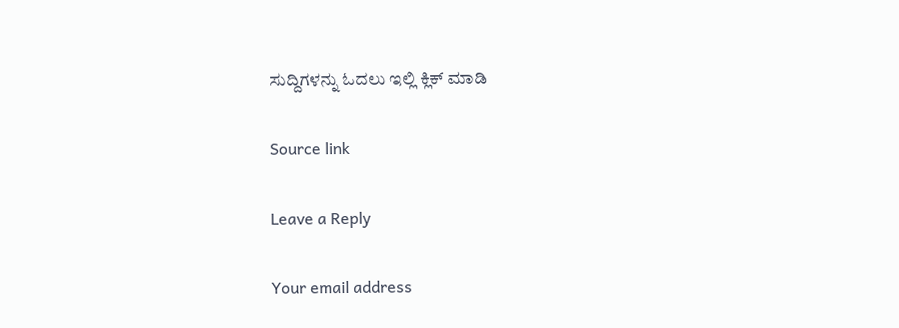ಸುದ್ದಿಗಳನ್ನು ಓದಲು ಇಲ್ಲಿ ಕ್ಲಿಕ್ ಮಾಡಿ

Source link

Leave a Reply

Your email address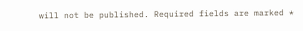will not be published. Required fields are marked *